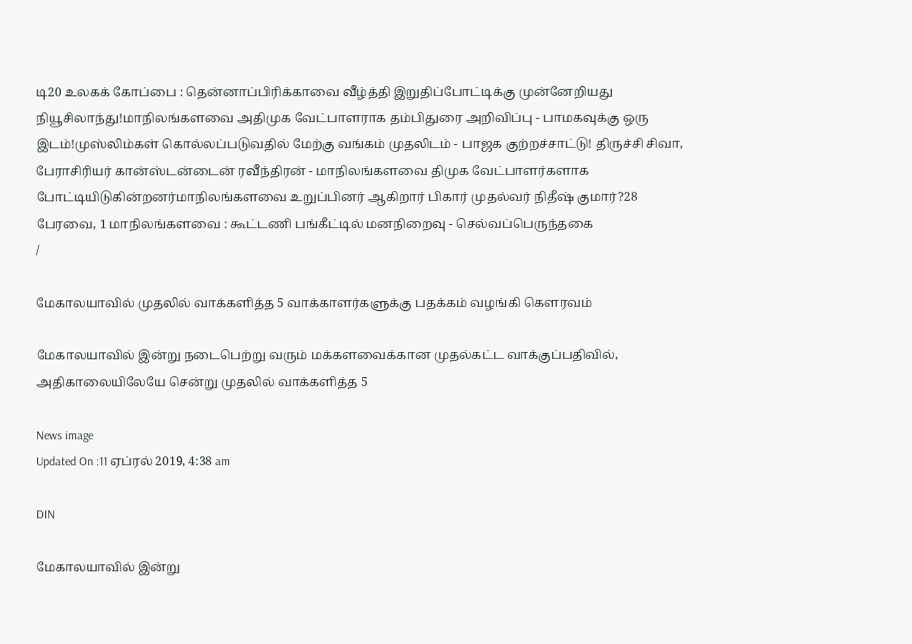டி20 உலகக் கோப்பை : தென்னாப்பிரிக்காவை வீழ்த்தி இறுதிப்போட்டிக்கு முன்னேறியது நியூசிலாந்து!மாநிலங்களவை அதிமுக வேட்பாளராக தம்பிதுரை அறிவிப்பு - பாமகவுக்கு ஒரு இடம்!முஸ்லிம்கள் கொல்லப்படுவதில் மேற்கு வங்கம் முதலிடம் - பாஜக குற்றச்சாட்டு! திருச்சி சிவா, பேராசிரியர் கான்ஸ்டன்டைன் ரவீந்திரன் - மாநிலங்களவை திமுக வேட்பாளர்களாக போட்டியிடுகின்றனர்மாநிலங்களவை உறுப்பினர் ஆகிறார் பிகார் முதல்வர் நிதீஷ் குமார்?28 பேரவை, 1 மாநிலங்களவை : கூட்டணி பங்கீட்டில் மனநிறைவு - செல்வப்பெருந்தகை
/

மேகாலயாவில் முதலில் வாக்களித்த 5 வாக்காளர்களுக்கு பதக்கம் வழங்கி கௌரவம்

மேகாலயாவில் இன்று நடைபெற்று வரும் மக்களவைக்கான முதல்கட்ட வாக்குப்பதிவில், அதிகாலையிலேயே சென்று முதலில் வாக்களித்த 5

News image
Updated On :11 ஏப்ரல் 2019, 4:38 am

DIN

மேகாலயாவில் இன்று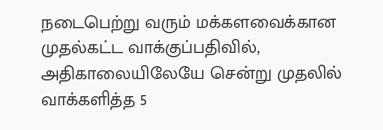நடைபெற்று வரும் மக்களவைக்கான முதல்கட்ட வாக்குப்பதிவில், அதிகாலையிலேயே சென்று முதலில் வாக்களித்த 5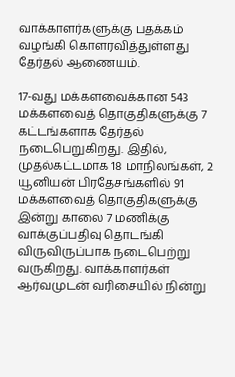வாக்காளர்களுக்கு பதக்கம் வழங்கி கொளரவித்துள்ளது தேர்தல் ஆணையம்.

17-வது மக்களவைக்கான 543 மக்களவைத் தொகுதிகளுக்கு 7 கட்டங்களாக தேர்தல் நடைபெறுகிறது. இதில், முதல்கட்டமாக 18 மாநிலங்கள், 2 யூனியன் பிரதேசங்களில் 91 மக்களவைத் தொகுதிகளுக்கு இன்று காலை 7 மணிக்கு வாக்குப்பதிவு தொடங்கி விருவிருப்பாக நடைபெற்று வருகிறது. வாக்காளர்கள் ஆர்வமுடன் வரிசையில் நின்று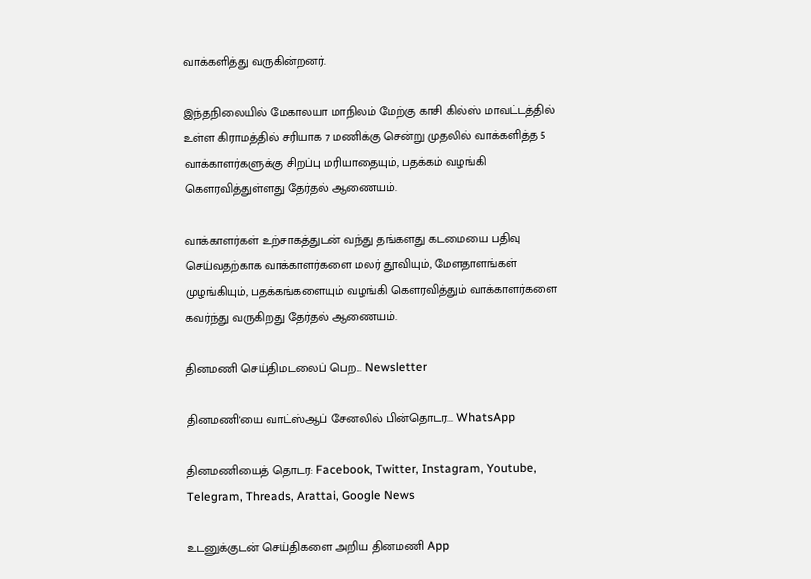வாக்களித்து வருகின்றனர்.

இந்தநிலையில் மேகாலயா மாநிலம் மேற்கு காசி கில்ஸ் மாவட்டத்தில் உள்ள கிராமத்தில் சரியாக 7 மணிக்கு சென்று முதலில் வாக்களித்த 5 வாக்காளர்களுக்கு சிறப்பு மரியாதையும், பதக்கம் வழங்கி கௌரவித்துள்ளது தேர்தல் ஆணையம்.

வாக்காளர்கள் உற்சாகத்துடன் வந்து தங்களது கடமையை பதிவு செய்வதற்காக வாக்காளர்களை மலர் தூவியும், மேளதாளங்கள் முழங்கியும், பதக்கங்களையும் வழங்கி கெளரவித்தும் வாக்காளர்களை கவர்ந்து வருகிறது தேர்தல் ஆணையம்.

தினமணி செய்திமடலைப் பெற... Newsletter

தினமணி'யை வாட்ஸ்ஆப் சேனலில் பின்தொடர... WhatsApp

தினமணியைத் தொடர: Facebook, Twitter, Instagram, Youtube, Telegram, Threads, Arattai, Google News

உடனுக்குடன் செய்திகளை அறிய தினமணி App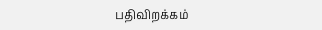பதிவிறக்கம்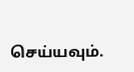செய்யவும்.